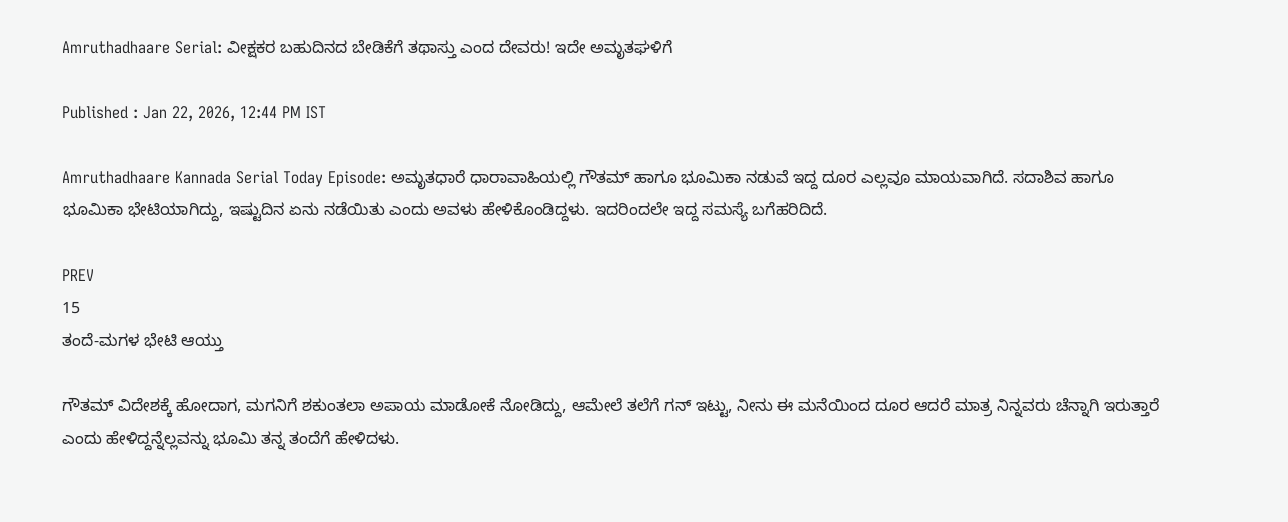Amruthadhaare Serial: ವೀಕ್ಷಕರ ಬಹುದಿನದ ಬೇಡಿಕೆಗೆ ತಥಾಸ್ತು ಎಂದ ದೇವರು! ಇದೇ ಅಮೃತಘಳಿಗೆ

Published : Jan 22, 2026, 12:44 PM IST

Amruthadhaare Kannada Serial Today Episode: ಅಮೃತಧಾರೆ ಧಾರಾವಾಹಿಯಲ್ಲಿ ಗೌತಮ್‌ ಹಾಗೂ ಭೂಮಿಕಾ ನಡುವೆ ಇದ್ದ ದೂರ ಎಲ್ಲವೂ ಮಾಯವಾಗಿದೆ. ಸದಾಶಿವ ಹಾಗೂ ಭೂಮಿಕಾ ಭೇಟಿಯಾಗಿದ್ದು, ಇಷ್ಟುದಿನ ಏನು ನಡೆಯಿತು ಎಂದು ಅವಳು ಹೇಳಿಕೊಂಡಿದ್ದಳು. ಇದರಿಂದಲೇ ಇದ್ದ ಸಮಸ್ಯೆ ಬಗೆಹರಿದಿದೆ.

PREV
15
ತಂದೆ-ಮಗಳ ಭೇಟಿ ಆಯ್ತು

ಗೌತಮ್‌ ವಿದೇಶಕ್ಕೆ ಹೋದಾಗ, ಮಗನಿಗೆ ಶಕುಂತಲಾ ಅಪಾಯ ಮಾಡೋಕೆ ನೋಡಿದ್ದು, ಆಮೇಲೆ ತಲೆಗೆ ಗನ್‌ ಇಟ್ಟು, ನೀನು ಈ ಮನೆಯಿಂದ ದೂರ ಆದರೆ ಮಾತ್ರ ನಿನ್ನವರು ಚೆನ್ನಾಗಿ ಇರುತ್ತಾರೆ ಎಂದು ಹೇಳಿದ್ದನ್ನೆಲ್ಲವನ್ನು ಭೂಮಿ ತನ್ನ ತಂದೆಗೆ ಹೇಳಿದಳು.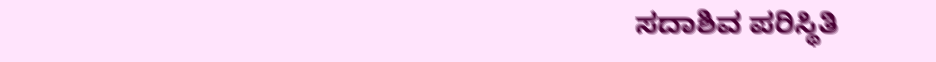ಸದಾಶಿವ ಪರಿಸ್ಥಿತಿ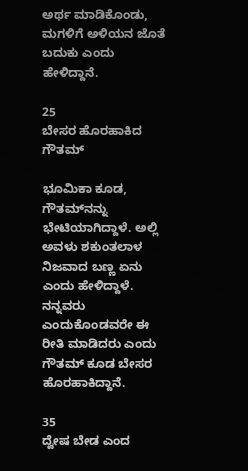ಅರ್ಥ ಮಾಡಿಕೊಂಡು, ಮಗಳಿಗೆ ಅಳಿಯನ ಜೊತೆ ಬದುಕು ಎಂದು ಹೇಳಿದ್ದಾನೆ.

25
ಬೇಸರ ಹೊರಹಾಕಿದ ಗೌತಮ್

ಭೂಮಿಕಾ ಕೂಡ, ಗೌತಮ್‌ನನ್ನು ಭೇಟಿಯಾಗಿದ್ದಾಳೆ. ಅಲ್ಲಿ ಅವಳು ಶಕುಂತಲಾಳ ನಿಜವಾದ ಬಣ್ಣ ಏನು ಎಂದು ಹೇಳಿದ್ದಾಳೆ. ನನ್ನವರು ಎಂದುಕೊಂಡವರೇ ಈ ರೀತಿ ಮಾಡಿದರು ಎಂದು ಗೌತಮ್‌ ಕೂಡ ಬೇಸರ ಹೊರಹಾಕಿದ್ದಾನೆ.

35
ದ್ವೇಷ ಬೇಡ ಎಂದ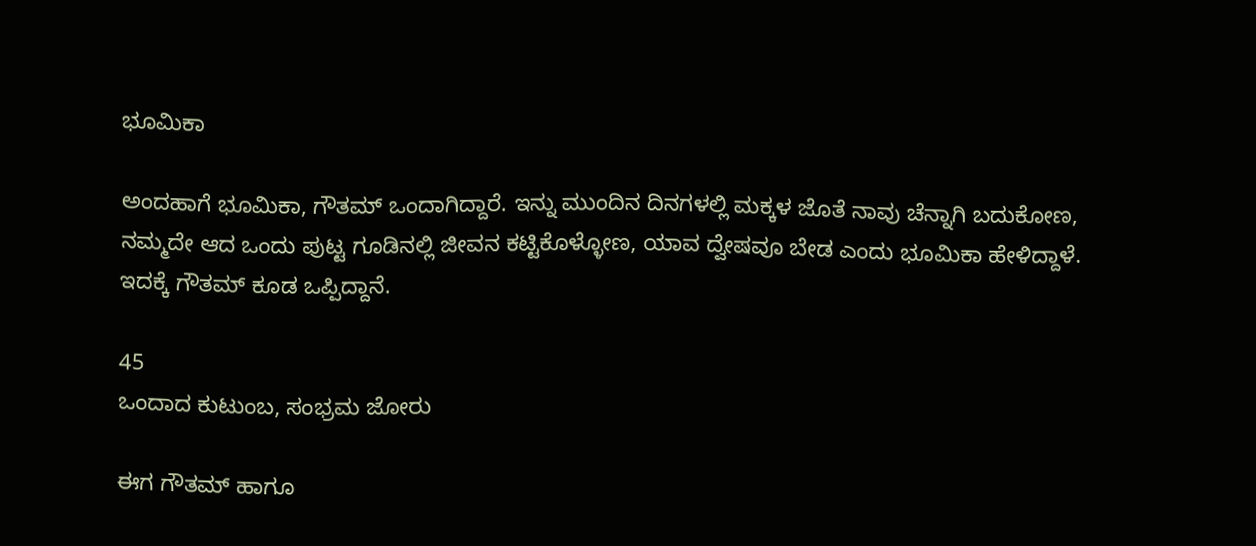ಭೂಮಿಕಾ

ಅಂದಹಾಗೆ ಭೂಮಿಕಾ, ಗೌತಮ್‌ ಒಂದಾಗಿದ್ದಾರೆ. ಇನ್ನು ಮುಂದಿನ ದಿನಗಳಲ್ಲಿ ಮಕ್ಕಳ ಜೊತೆ ನಾವು ಚೆನ್ನಾಗಿ ಬದುಕೋಣ, ನಮ್ಮದೇ ಆದ ಒಂದು ಪುಟ್ಟ ಗೂಡಿನಲ್ಲಿ ಜೀವನ ಕಟ್ಟಿಕೊಳ್ಳೋಣ, ಯಾವ ದ್ವೇಷವೂ ಬೇಡ ಎಂದು ಭೂಮಿಕಾ ಹೇಳಿದ್ದಾಳೆ. ಇದಕ್ಕೆ ಗೌತಮ್‌ ಕೂಡ ಒಪ್ಪಿದ್ದಾನೆ.

45
ಒಂದಾದ ಕುಟುಂಬ, ಸಂಭ್ರಮ ಜೋರು

ಈಗ ಗೌತಮ್‌ ಹಾಗೂ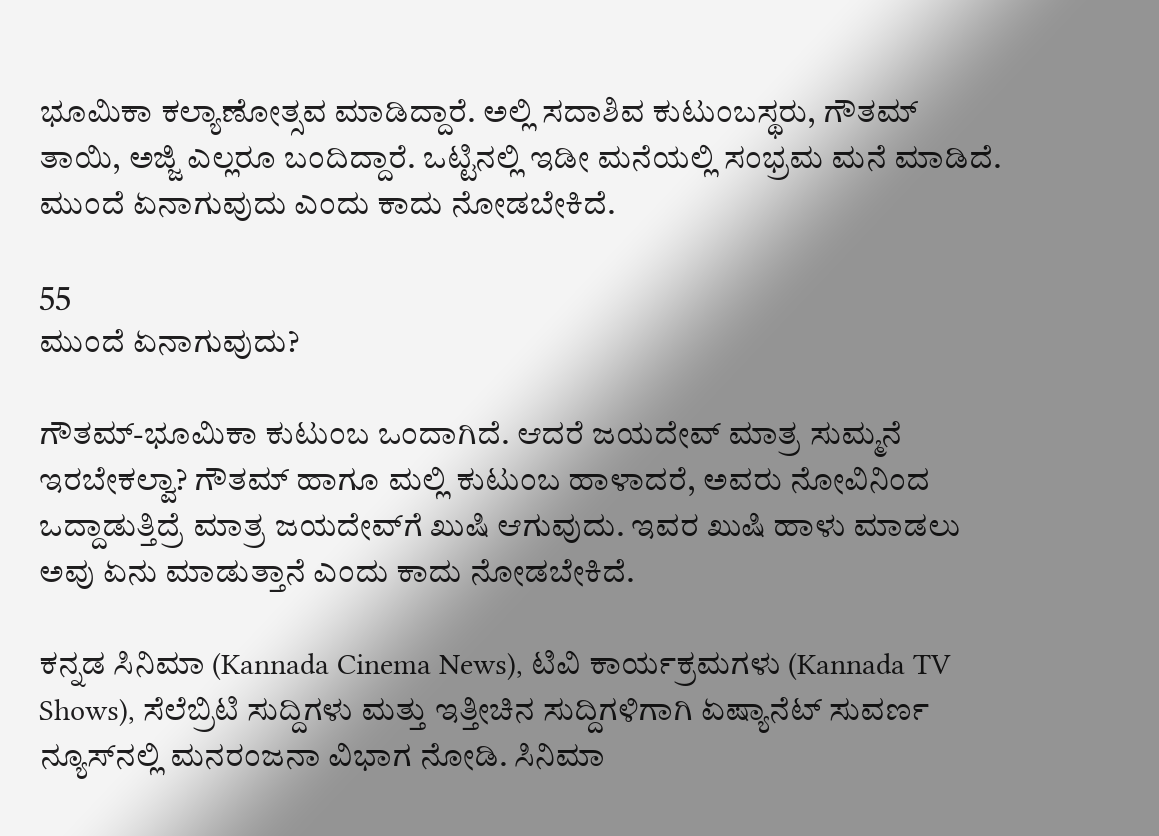ಭೂಮಿಕಾ ಕಲ್ಯಾಣೋತ್ಸವ ಮಾಡಿದ್ದಾರೆ. ಅಲ್ಲಿ ಸದಾಶಿವ ಕುಟುಂಬಸ್ಥರು, ಗೌತಮ್‌ ತಾಯಿ, ಅಜ್ಜಿ ಎಲ್ಲರೂ ಬಂದಿದ್ದಾರೆ. ಒಟ್ಟಿನಲ್ಲಿ ಇಡೀ ಮನೆಯಲ್ಲಿ ಸಂಭ್ರಮ ಮನೆ ಮಾಡಿದೆ. ಮುಂದೆ ಏನಾಗುವುದು ಎಂದು ಕಾದು ನೋಡಬೇಕಿದೆ.

55
ಮುಂದೆ ಏನಾಗುವುದು?

ಗೌತಮ್-ಭೂಮಿಕಾ ಕುಟುಂಬ ಒಂದಾಗಿದೆ. ಆದರೆ ಜಯದೇವ್‌ ಮಾತ್ರ ಸುಮ್ಮನೆ ಇರಬೇಕಲ್ವಾ? ಗೌತಮ್‌ ಹಾಗೂ ಮಲ್ಲಿ ಕುಟುಂಬ ಹಾಳಾದರೆ, ಅವರು ನೋವಿನಿಂದ ಒದ್ದಾಡುತ್ತಿದ್ರೆ ಮಾತ್ರ ಜಯದೇವ್‌ಗೆ ಖುಷಿ ಆಗುವುದು. ಇವರ ಖುಷಿ ಹಾಳು ಮಾಡಲು ಅವು ಏನು ಮಾಡುತ್ತಾನೆ ಎಂದು ಕಾದು ನೋಡಬೇಕಿದೆ.

ಕನ್ನಡ ಸಿನಿಮಾ (Kannada Cinema News), ಟಿವಿ ಕಾರ್ಯಕ್ರಮಗಳು (Kannada TV Shows), ಸೆಲೆಬ್ರಿಟಿ ಸುದ್ದಿಗಳು ಮತ್ತು ಇತ್ತೀಚಿನ ಸುದ್ದಿಗಳಿಗಾಗಿ ಏಷ್ಯಾನೆಟ್ ಸುವರ್ಣ ನ್ಯೂಸ್‌ನಲ್ಲಿ ಮನರಂಜನಾ ವಿಭಾಗ ನೋಡಿ. ಸಿನಿಮಾ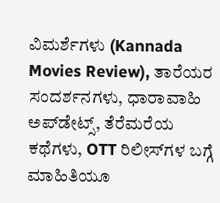ವಿಮರ್ಶೆಗಳು (Kannada Movies Review), ತಾರೆಯರ ಸಂದರ್ಶನಗಳು, ಧಾರಾವಾಹಿ ಅಪ್‌ಡೇಟ್ಸ್‌, ತೆರೆಮರೆಯ ಕಥೆಗಳು, OTT ರಿಲೀಸ್‌ಗಳ ಬಗ್ಗೆ ಮಾಹಿತಿಯೂ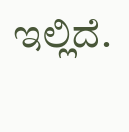ಇಲ್ಲಿದೆ.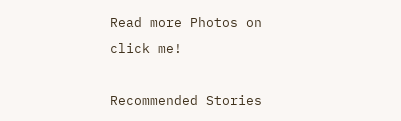Read more Photos on
click me!

Recommended Stories